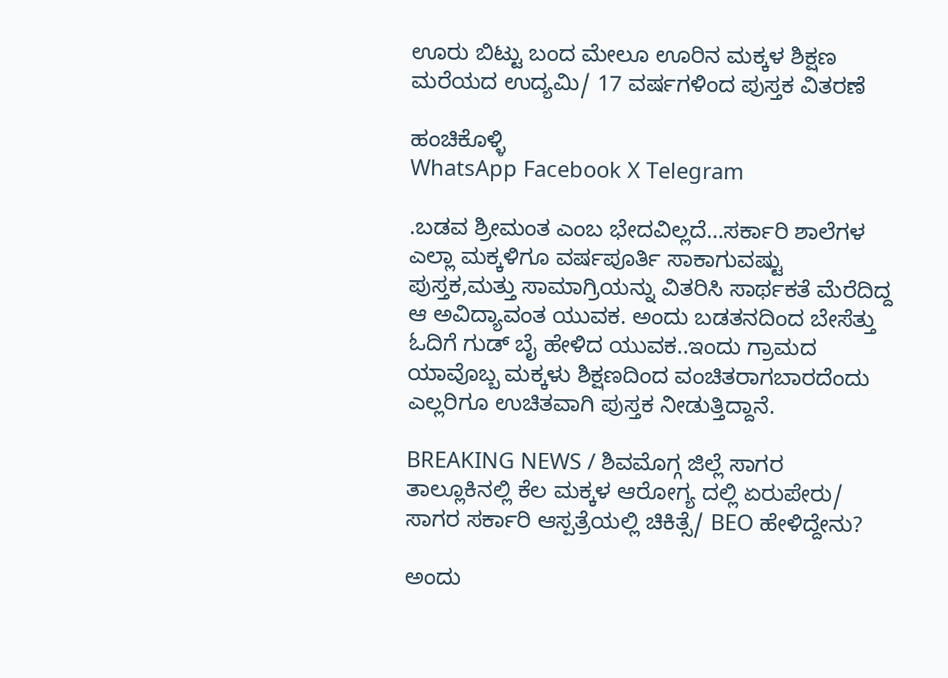ಊರು ಬಿಟ್ಟು ಬಂದ ಮೇಲೂ ಊರಿನ ಮಕ್ಕಳ ಶಿಕ್ಷಣ ಮರೆಯದ ಉದ್ಯಮಿ/ 17 ವರ್ಷಗಳಿಂದ ಪುಸ್ತಕ ವಿತರಣೆ

ಹಂಚಿಕೊಳ್ಳಿ
WhatsApp Facebook X Telegram

.ಬಡವ ಶ್ರೀಮಂತ ಎಂಬ ಭೇದವಿಲ್ಲದೆ…ಸರ್ಕಾರಿ ಶಾಲೆಗಳ ಎಲ್ಲಾ ಮಕ್ಕಳಿಗೂ ವರ್ಷಪೂರ್ತಿ ಸಾಕಾಗುವಷ್ಟು ಪುಸ್ತಕ,ಮತ್ತು ಸಾಮಾಗ್ರಿಯನ್ನು ವಿತರಿಸಿ ಸಾರ್ಥಕತೆ ಮೆರೆದಿದ್ದ ಆ ಅವಿದ್ಯಾವಂತ ಯುವಕ. ಅಂದು ಬಡತನದಿಂದ ಬೇಸೆತ್ತು ಓದಿಗೆ ಗುಡ್ ಬೈ ಹೇಳಿದ ಯುವಕ..ಇಂದು ಗ್ರಾಮದ ಯಾವೊಬ್ಬ ಮಕ್ಕಳು ಶಿಕ್ಷಣದಿಂದ ವಂಚಿತರಾಗಬಾರದೆಂದು ಎಲ್ಲರಿಗೂ ಉಚಿತವಾಗಿ ಪುಸ್ತಕ ನೀಡುತ್ತಿದ್ದಾನೆ.

BREAKING NEWS / ಶಿವಮೊಗ್ಗ ಜಿಲ್ಲೆ ಸಾಗರ ತಾಲ್ಲೂಕಿನಲ್ಲಿ ಕೆಲ ಮಕ್ಕಳ ಆರೋಗ್ಯ ದಲ್ಲಿ ಏರುಪೇರು/ ಸಾಗರ ಸರ್ಕಾರಿ ಆಸ್ಪತ್ರೆಯಲ್ಲಿ ಚಿಕಿತ್ಸೆ/ BEO ಹೇಳಿದ್ದೇನು?

ಅಂದು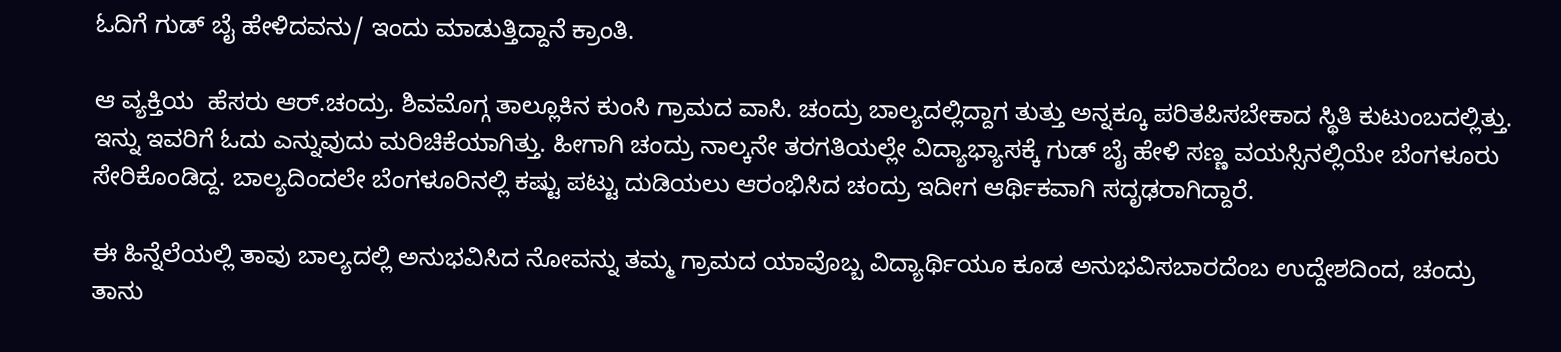ಓದಿಗೆ ಗುಡ್ ಬೈ ಹೇಳಿದವನು/ ಇಂದು ಮಾಡುತ್ತಿದ್ದಾನೆ ಕ್ರಾಂತಿ.

ಆ ವ್ಯಕ್ತಿಯ  ಹೆಸರು ಆರ್.ಚಂದ್ರು. ಶಿವಮೊಗ್ಗ ತಾಲ್ಲೂಕಿನ ಕುಂಸಿ ಗ್ರಾಮದ ವಾಸಿ. ಚಂದ್ರು ಬಾಲ್ಯದಲ್ಲಿದ್ದಾಗ ತುತ್ತು ಅನ್ನಕ್ಕೂ ಪರಿತಪಿಸಬೇಕಾದ ಸ್ಥಿತಿ ಕುಟುಂಬದಲ್ಲಿತ್ತು. ಇನ್ನು ಇವರಿಗೆ ಓದು ಎನ್ನುವುದು ಮರಿಚಿಕೆಯಾಗಿತ್ತು. ಹೀಗಾಗಿ ಚಂದ್ರು ನಾಲ್ಕನೇ ತರಗತಿಯಲ್ಲೇ ವಿದ್ಯಾಭ್ಯಾಸಕ್ಕೆ ಗುಡ್ ಬೈ ಹೇಳಿ ಸಣ್ಣ ವಯಸ್ಸಿನಲ್ಲಿಯೇ ಬೆಂಗಳೂರು ಸೇರಿಕೊಂಡಿದ್ದ. ಬಾಲ್ಯದಿಂದಲೇ ಬೆಂಗಳೂರಿನಲ್ಲಿ ಕಷ್ಟು ಪಟ್ಟು ದುಡಿಯಲು ಆರಂಭಿಸಿದ ಚಂದ್ರು ಇದೀಗ ಆರ್ಥಿಕವಾಗಿ ಸದೃಢರಾಗಿದ್ದಾರೆ.

ಈ ಹಿನ್ನೆಲೆಯಲ್ಲಿ ತಾವು ಬಾಲ್ಯದಲ್ಲಿ ಅನುಭವಿಸಿದ ನೋವನ್ನು ತಮ್ಮ ಗ್ರಾಮದ ಯಾವೊಬ್ಬ ವಿದ್ಯಾರ್ಥಿಯೂ ಕೂಡ ಅನುಭವಿಸಬಾರದೆಂಬ ಉದ್ದೇಶದಿಂದ, ಚಂದ್ರು ತಾನು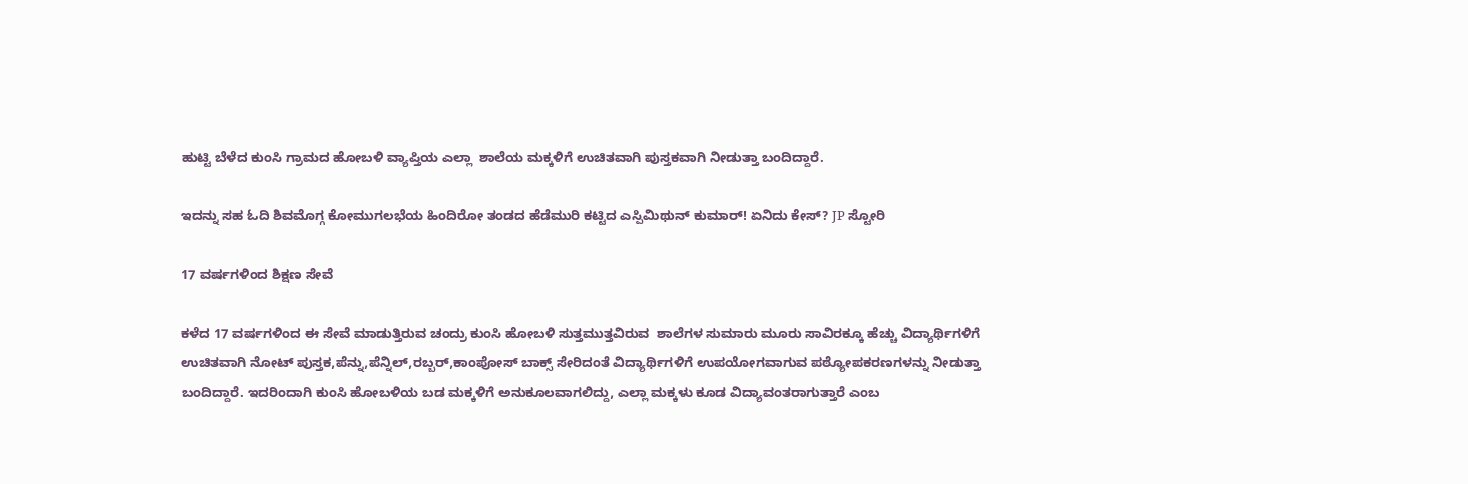ಹುಟ್ಟಿ ಬೆಳೆದ ಕುಂಸಿ ಗ್ರಾಮದ ಹೋಬಳಿ ವ್ಯಾಪ್ತಿಯ ಎಲ್ಲಾ  ಶಾಲೆಯ ಮಕ್ಕಳಿಗೆ ಉಚಿತವಾಗಿ ಪುಸ್ತಕವಾಗಿ ನೀಡುತ್ತಾ ಬಂದಿದ್ದಾರೆ.

ಇದನ್ನು ಸಹ ಓದಿ ಶಿವಮೊಗ್ಗ ಕೋಮುಗಲಭೆಯ ಹಿಂದಿರೋ ತಂಡದ ಹೆಡೆಮುರಿ ಕಟ್ಟಿದ ಎಸ್ಪಿಮಿಥುನ್ ಕುಮಾರ್! ಏನಿದು ಕೇಸ್? JP ಸ್ಟೋರಿ

17 ವರ್ಷಗಳಿಂದ ಶಿಕ್ಷಣ ಸೇವೆ

ಕಳೆದ 17 ವರ್ಷಗಳಿಂದ ಈ ಸೇವೆ ಮಾಡುತ್ತಿರುವ ಚಂದ್ರು ಕುಂಸಿ ಹೋಬಳಿ ಸುತ್ತಮುತ್ತವಿರುವ  ಶಾಲೆಗಳ ಸುಮಾರು ಮೂರು ಸಾವಿರಕ್ಕೂ ಹೆಚ್ಚು ವಿದ್ಯಾರ್ಥಿಗಳಿಗೆ ಉಚಿತವಾಗಿ ನೋಟ್ ಪುಸ್ತಕ,ಪೆನ್ನು,ಪೆನ್ನಿಲ್,ರಬ್ಬರ್,ಕಾಂಪೋಸ್ ಬಾಕ್ಸ್ ಸೇರಿದಂತೆ ವಿದ್ಯಾರ್ಥಿಗಳಿಗೆ ಉಪಯೋಗವಾಗುವ ಪಠ್ಯೋಪಕರಣಗಳನ್ನು ನೀಡುತ್ತಾ ಬಂದಿದ್ದಾರೆ. ಇದರಿಂದಾಗಿ ಕುಂಸಿ ಹೋಬಳಿಯ ಬಡ ಮಕ್ಕಳಿಗೆ ಅನುಕೂಲವಾಗಲಿದ್ದು, ಎಲ್ಲಾ ಮಕ್ಕಳು ಕೂಡ ವಿದ್ಯಾವಂತರಾಗುತ್ತಾರೆ ಎಂಬ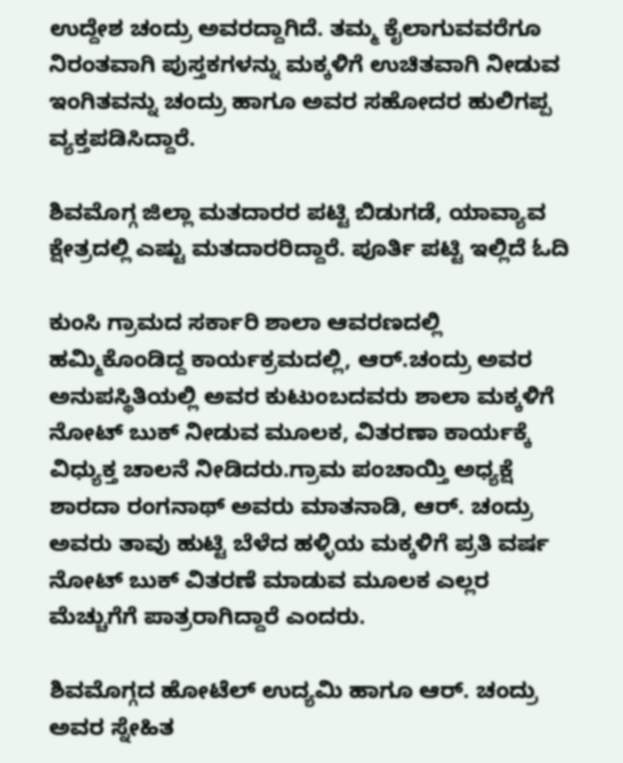ಉದ್ದೇಶ ಚಂದ್ರು ಅವರದ್ದಾಗಿದೆ. ತಮ್ಮ ಕೈಲಾಗುವವರೆಗೂ ನಿರಂತವಾಗಿ ಪುಸ್ತಕಗಳನ್ನು ಮಕ್ಕಳಿಗೆ ಉಚಿತವಾಗಿ ನೀಡುವ ಇಂಗಿತವನ್ನು ಚಂದ್ರು ಹಾಗೂ ಅವರ ಸಹೋದರ ಹುಲಿಗಪ್ಪ ವ್ಯಕ್ತಪಡಿಸಿದ್ದಾರೆ.

ಶಿವಮೊಗ್ಗ ಜಿಲ್ಲಾ ಮತದಾರರ ಪಟ್ಟಿ ಬಿಡುಗಡೆ, ಯಾವ್ಯಾವ ಕ್ಷೇತ್ರದಲ್ಲಿ ಎಷ್ಟು ಮತದಾರರಿದ್ದಾರೆ. ಪೂರ್ತಿ ಪಟ್ಟಿ ಇಲ್ಲಿದೆ ಓದಿ

ಕುಂಸಿ ಗ್ರಾಮದ ಸರ್ಕಾರಿ ಶಾಲಾ ಆವರಣದಲ್ಲಿ ಹಮ್ಮಿಕೊಂಡಿದ್ದ ಕಾರ್ಯಕ್ರಮದಲ್ಲಿ, ಆರ್.ಚಂದ್ರು ಅವರ ಅನುಪಸ್ಥಿತಿಯಲ್ಲಿ ಅವರ ಕುಟುಂಬದವರು ಶಾಲಾ ಮಕ್ಕಳಿಗೆ ನೋಟ್ ಬುಕ್ ನೀಡುವ ಮೂಲಕ, ವಿತರಣಾ ಕಾರ್ಯಕ್ಕೆ ವಿಧ್ಯುಕ್ತ ಚಾಲನೆ ನೀಡಿದರು.ಗ್ರಾಮ ಪಂಚಾಯ್ತಿ ಅಧ್ಯಕ್ಷೆ ಶಾರದಾ ರಂಗನಾಥ್ ಅವರು ಮಾತನಾಡಿ, ಆರ್. ಚಂದ್ರು ಅವರು ತಾವು ಹುಟ್ಟಿ ಬೆಳೆದ ಹಳ್ಳಿಯ ಮಕ್ಕಳಿಗೆ ಪ್ರತಿ ವರ್ಷ ನೋಟ್ ಬುಕ್ ವಿತರಣೆ ಮಾಡುವ ಮೂಲಕ ಎಲ್ಲರ ಮೆಚ್ಚುಗೆಗೆ ಪಾತ್ರರಾಗಿದ್ದಾರೆ ಎಂದರು.

ಶಿವಮೊಗ್ಗದ ಹೋಟೆಲ್ ಉದ್ಯಮಿ ಹಾಗೂ ಆರ್. ಚಂದ್ರು ಅವರ ಸ್ನೇಹಿತ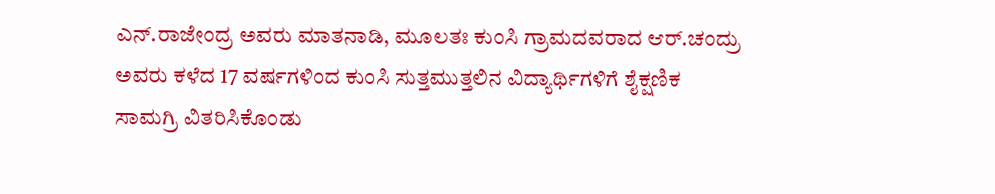ಎನ್.ರಾಜೇಂದ್ರ ಅವರು ಮಾತನಾಡಿ, ಮೂಲತಃ ಕುಂಸಿ ಗ್ರಾಮದವರಾದ ಆರ್.ಚಂದ್ರು ಅವರು ಕಳೆದ 17 ವರ್ಷಗಳಿಂದ ಕುಂಸಿ ಸುತ್ತಮುತ್ತಲಿನ ವಿದ್ಯಾರ್ಥಿಗಳಿಗೆ ಶೈಕ್ಷಣಿಕ ಸಾಮಗ್ರಿ ವಿತರಿಸಿಕೊಂಡು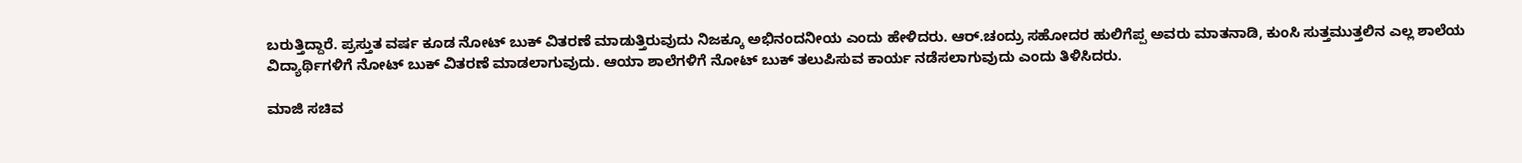ಬರುತ್ತಿದ್ದಾರೆ. ಪ್ರಸ್ತುತ ವರ್ಷ ಕೂಡ ನೋಟ್ ಬುಕ್ ವಿತರಣೆ ಮಾಡುತ್ತಿರುವುದು ನಿಜಕ್ಕೂ ಅಭಿನಂದನೀಯ ಎಂದು ಹೇಳಿದರು. ಆರ್.ಚಂದ್ರು ಸಹೋದರ ಹುಲಿಗೆಪ್ಪ ಅವರು ಮಾತನಾಡಿ, ಕುಂಸಿ ಸುತ್ತಮುತ್ತಲಿನ ಎಲ್ಲ ಶಾಲೆಯ ವಿದ್ಯಾರ್ಥಿಗಳಿಗೆ ನೋಟ್ ಬುಕ್ ವಿತರಣೆ ಮಾಡಲಾಗುವುದು. ಆಯಾ ಶಾಲೆಗಳಿಗೆ ನೋಟ್ ಬುಕ್ ತಲುಪಿಸುವ ಕಾರ್ಯ ನಡೆಸಲಾಗುವುದು ಎಂದು ತಿಳಿಸಿದರು.

ಮಾಜಿ ಸಚಿವ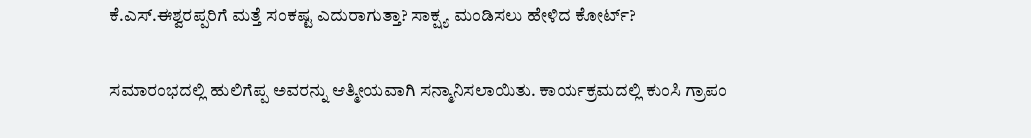ಕೆ.ಎಸ್.ಈಶ್ವರಪ್ಪರಿಗೆ ಮತ್ತೆ ಸಂಕಷ್ಟ ಎದುರಾಗುತ್ತಾ? ಸಾಕ್ಷ್ಯ ಮಂಡಿಸಲು ಹೇಳಿದ ಕೋರ್ಟ್?

ಸಮಾರಂಭದಲ್ಲಿ ಹುಲಿಗೆಪ್ಪ ಅವರನ್ನು ಆತ್ಮೀಯವಾಗಿ ಸನ್ಮಾನಿಸಲಾಯಿತು. ಕಾರ್ಯಕ್ರಮದಲ್ಲಿ ಕುಂಸಿ ಗ್ರಾಪಂ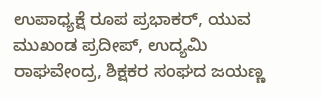ಉಪಾಧ್ಯಕ್ಷೆ ರೂಪ ಪ್ರಭಾಕರ್, ಯುವ ಮುಖಂಡ ಪ್ರದೀಪ್, ಉದ್ಯಮಿ ರಾಘವೇಂದ್ರ, ಶಿಕ್ಷಕರ ಸಂಘದ ಜಯಣ್ಣ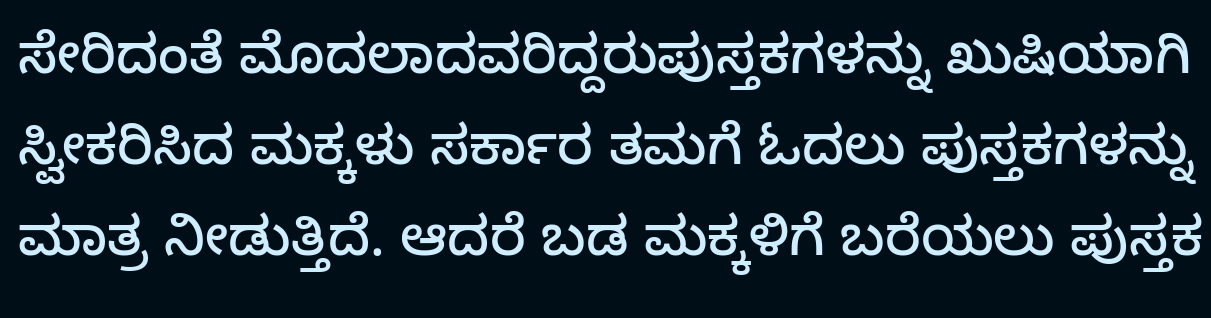ಸೇರಿದಂತೆ ಮೊದಲಾದವರಿದ್ದರುಪುಸ್ತಕಗಳನ್ನು ಖುಷಿಯಾಗಿ ಸ್ವೀಕರಿಸಿದ ಮಕ್ಕಳು ಸರ್ಕಾರ ತಮಗೆ ಓದಲು ಪುಸ್ತಕಗಳನ್ನು ಮಾತ್ರ ನೀಡುತ್ತಿದೆ. ಆದರೆ ಬಡ ಮಕ್ಕಳಿಗೆ ಬರೆಯಲು ಪುಸ್ತಕ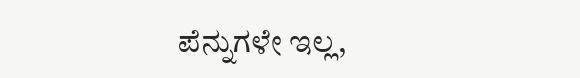ಪೆನ್ನುಗಳೇ ಇಲ್ಲ,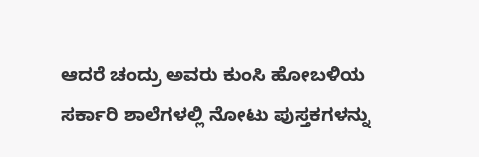ಆದರೆ ಚಂದ್ರು ಅವರು ಕುಂಸಿ ಹೋಬಳಿಯ ಸರ್ಕಾರಿ ಶಾಲೆಗಳಲ್ಲಿ ನೋಟು ಪುಸ್ತಕಗಳನ್ನು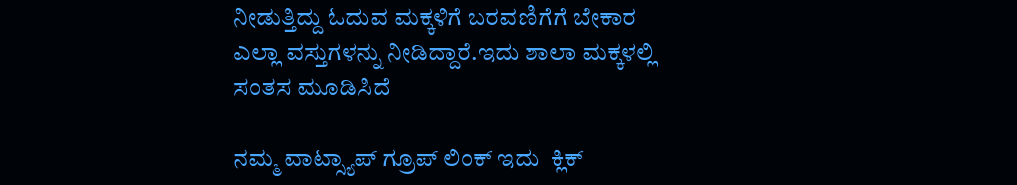ನೀಡುತ್ತಿದ್ದು ಓದುವ ಮಕ್ಕಳಿಗೆ ಬರವಣಿಗೆಗೆ ಬೇಕಾರ ಎಲ್ಲಾ ವಸ್ತುಗಳನ್ನು ನೀಡಿದ್ದಾರೆ.ಇದು ಶಾಲಾ ಮಕ್ಕಳಲ್ಲಿ ಸಂತಸ ಮೂಡಿಸಿದೆ

ನಮ್ಮ ವಾಟ್ಸ್ಯಾಪ್ ಗ್ರೂಪ್ ಲಿಂಕ್ ಇದು  ಕ್ಲಿಕ್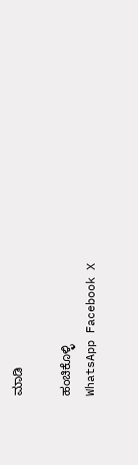ಮಾಡಿ

ಹಂಚಿಕೊಳ್ಳಿ
WhatsApp Facebook X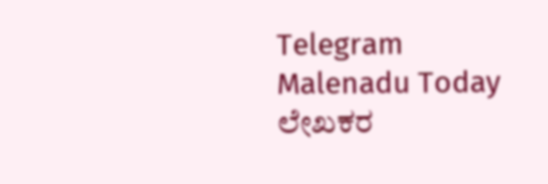Telegram
Malenadu Today
ಲೇಖಕರ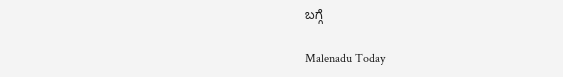ಬಗ್ಗೆ

Malenadu Today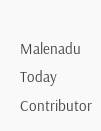Malenadu Today Contributor